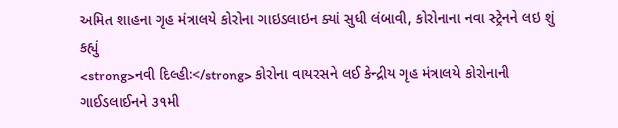અમિત શાહના ગૃહ મંત્રાલયે કોરોના ગાઇડલાઇન ક્યાં સુધી લંબાવી, કોરોનાના નવા સ્ટ્રેનને લઇ શું કહ્યું
<strong>નવી દિલ્હીઃ</strong> કોરોના વાયરસને લઈ કેન્દ્રીય ગૃહ મંત્રાલયે કોરોનાની ગાઈડલાઈનને ૩૧મી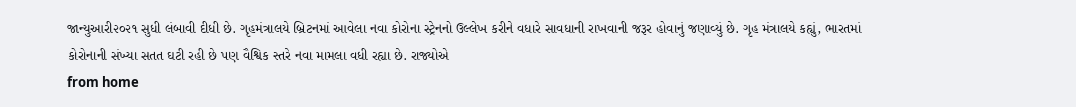જાન્યુઆરી૨૦૨૧ સુધી લંબાવી દીધી છે. ગૃહમંત્રાલયે બ્રિટનમાં આવેલા નવા કોરોના સ્ટ્રેનનો ઉલ્લેખ કરીને વધારે સાવધાની રાખવાની જરૂર હોવાનું જણાવ્યું છે. ગૃહ મંત્રાલયે કહ્યું, ભારતમાં કોરોનાની સંખ્યા સતત ઘટી રહી છે પણ વૈશ્વિક સ્તરે નવા મામલા વધી રહ્યા છે. રાજ્યોએ
from home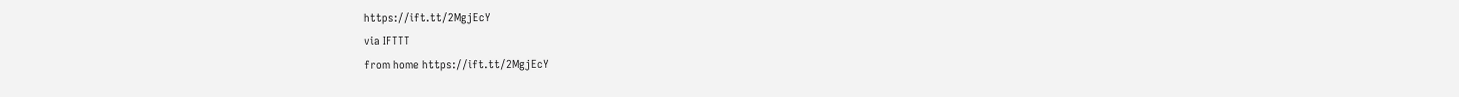https://ift.tt/2MgjEcY
via IFTTT
from home https://ift.tt/2MgjEcY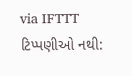via IFTTT
ટિપ્પણીઓ નથી: